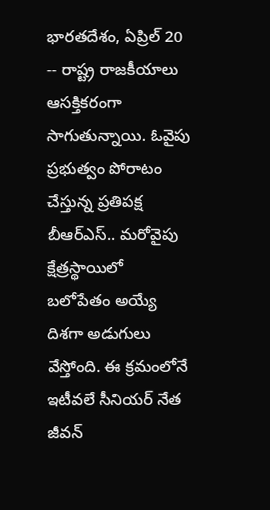భారతదేశం, ఏప్రిల్ 20 -- రాష్ట్ర రాజకీయాలు ఆసక్తికరంగా సాగుతున్నాయి. ఓవైపు ప్రభుత్వం పోరాటం చేస్తున్న ప్రతిపక్ష బీఆర్ఎస్.. మరోవైపు క్షేత్రస్థాయిలో బలోపేతం అయ్యే దిశగా అడుగులు వేస్తోంది. ఈ క్రమంలోనే ఇటీవలే సీనియర్ నేత జీవన్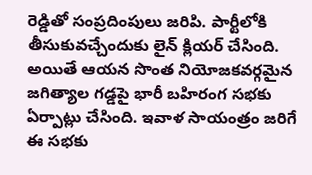రెడ్డితో సంప్రదింపులు జరిపి. పార్టీలోకి తీసుకువచ్చేందుకు లైన్ క్లియర్ చేసింది. అయితే ఆయన సొంత నియోజకవర్గమైన జగిత్యాల గడ్డపై భారీ బహిరంగ సభకు ఏర్పాట్లు చేసింది. ఇవాళ సాయంత్రం జరిగే ఈ సభకు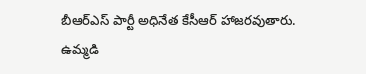బీఆర్ఎస్ పార్టీ అధినేత కేసీఆర్ హాజరవుతారు.
ఉమ్మడి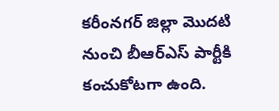కరీంనగర్ జిల్లా మొదటి నుంచి బీఆర్ఎస్ పార్టీకి కంచుకోటగా ఉంది.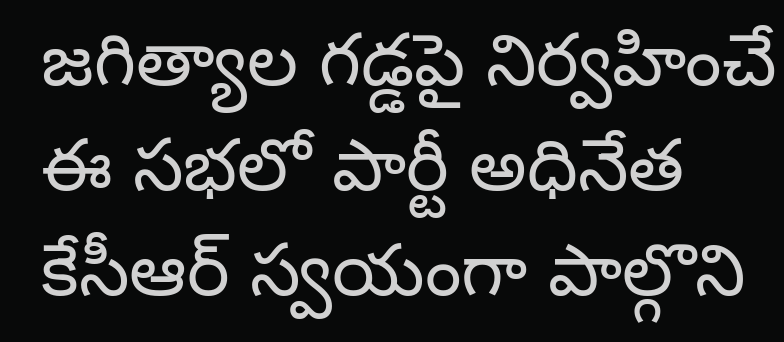జగిత్యాల గడ్డపై నిర్వహించే ఈ సభలో పార్టీ అధినేత కేసీఆర్ స్వయంగా పాల్గొని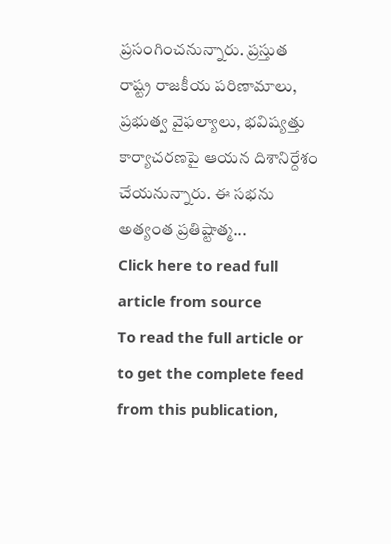ప్రసంగించనున్నారు. ప్రస్తుత రాష్ట్ర రాజకీయ పరిణామాలు, ప్రభుత్వ వైఫల్యాలు, భవిష్యత్తు కార్యాచరణపై ఆయన దిశానిర్దేశం చేయనున్నారు. ఈ సభను అత్యంత ప్రతిష్టాత్మ...
Click here to read full article from source
To read the full article or to get the complete feed from this publication,